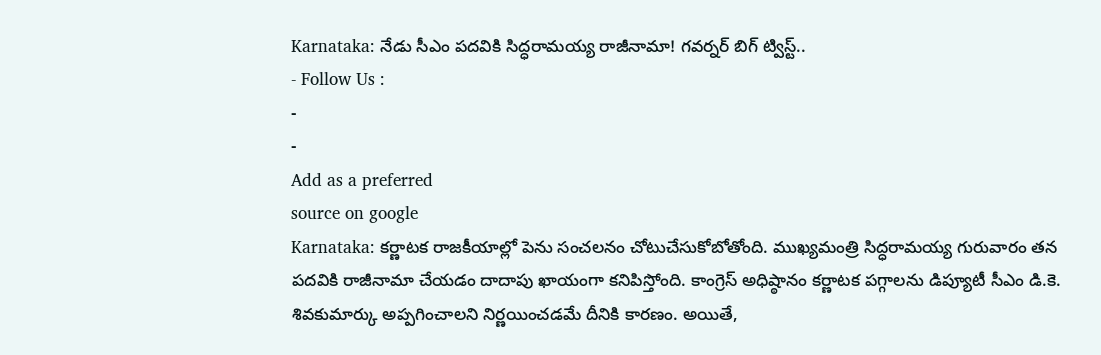Karnataka: నేడు సీఎం పదవికి సిద్ధరామయ్య రాజీనామా! గవర్నర్ బిగ్ ట్విస్ట్..
- Follow Us :
-
-
Add as a preferred
source on google
Karnataka: కర్ణాటక రాజకీయాల్లో పెను సంచలనం చోటుచేసుకోబోతోంది. ముఖ్యమంత్రి సిద్ధరామయ్య గురువారం తన పదవికి రాజీనామా చేయడం దాదాపు ఖాయంగా కనిపిస్తోంది. కాంగ్రెస్ అధిష్ఠానం కర్ణాటక పగ్గాలను డిప్యూటీ సీఎం డి.కె. శివకుమార్కు అప్పగించాలని నిర్ణయించడమే దీనికి కారణం. అయితే,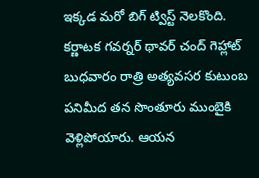ఇక్కడ మరో బిగ్ ట్విస్ట్ నెలకొంది. కర్ణాటక గవర్నర్ థావర్ చంద్ గెహ్లాట్ బుధవారం రాత్రి అత్యవసర కుటుంబ పనిమీద తన సొంతూరు ముంబైకి వెళ్లిపోయారు. ఆయన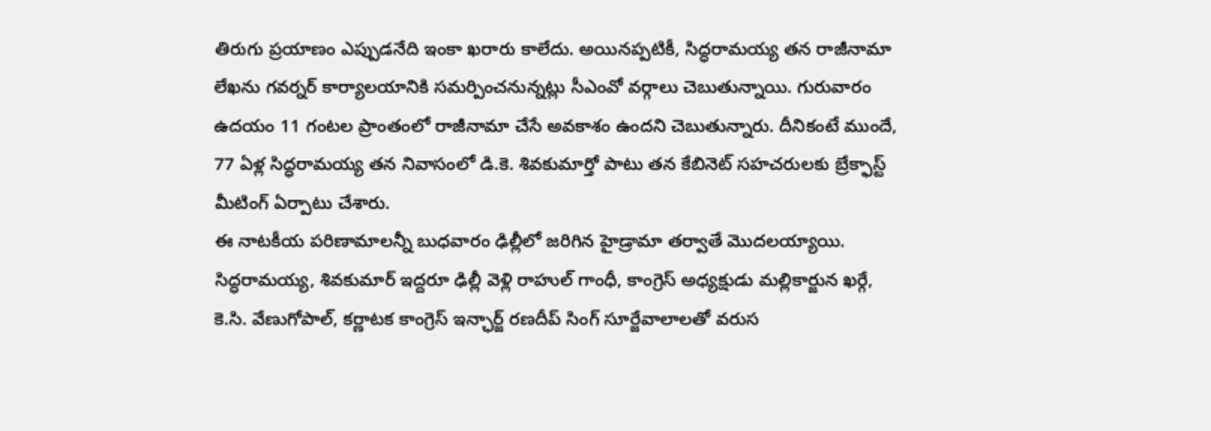తిరుగు ప్రయాణం ఎప్పుడనేది ఇంకా ఖరారు కాలేదు. అయినప్పటికీ, సిద్ధరామయ్య తన రాజీనామా లేఖను గవర్నర్ కార్యాలయానికి సమర్పించనున్నట్లు సీఎంవో వర్గాలు చెబుతున్నాయి. గురువారం ఉదయం 11 గంటల ప్రాంతంలో రాజీనామా చేసే అవకాశం ఉందని చెబుతున్నారు. దీనికంటే ముందే, 77 ఏళ్ల సిద్ధరామయ్య తన నివాసంలో డి.కె. శివకుమార్తో పాటు తన కేబినెట్ సహచరులకు బ్రేక్ఫాస్ట్ మీటింగ్ ఏర్పాటు చేశారు.
ఈ నాటకీయ పరిణామాలన్నీ బుధవారం ఢిల్లీలో జరిగిన హైడ్రామా తర్వాతే మొదలయ్యాయి. సిద్ధరామయ్య, శివకుమార్ ఇద్దరూ ఢిల్లీ వెళ్లి రాహుల్ గాంధీ, కాంగ్రెస్ అధ్యక్షుడు మల్లికార్జున ఖర్గే, కె.సి. వేణుగోపాల్, కర్ణాటక కాంగ్రెస్ ఇన్ఛార్జ్ రణదీప్ సింగ్ సూర్జేవాలాలతో వరుస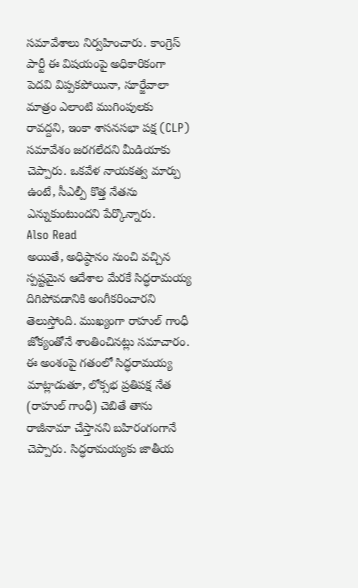సమావేశాలు నిర్వహించారు. కాంగ్రెస్ పార్టీ ఈ విషయంపై అధికారికంగా పెదవి విప్పకపోయినా, సూర్జేవాలా మాత్రం ఎలాంటి ముగింపులకు రావద్దని, ఇంకా శాసనసభా పక్ష (CLP) సమావేశం జరగలేదని మీడియాకు చెప్పారు. ఒకవేళ నాయకత్వ మార్పు ఉంటే, సీఎల్పీ కొత్త నేతను ఎన్నుకుంటుందని పేర్కొన్నారు.
Also Read
అయితే, అధిష్ఠానం నుంచి వచ్చిన స్పష్టమైన ఆదేశాల మేరకే సిద్ధరామయ్య దిగిపోవడానికి అంగీకరించారని తెలుస్తోంది. ముఖ్యంగా రాహుల్ గాంధీ జోక్యంతోనే శాంతించినట్లు సమాచారం. ఈ అంశంపై గతంలో సిద్ధరామయ్య మాట్లాడుతూ, లోక్సభ ప్రతిపక్ష నేత (రాహుల్ గాంధీ) చెబితే తాను రాజీనామా చేస్తానని బహిరంగంగానే చెప్పారు. సిద్ధరామయ్యకు జాతీయ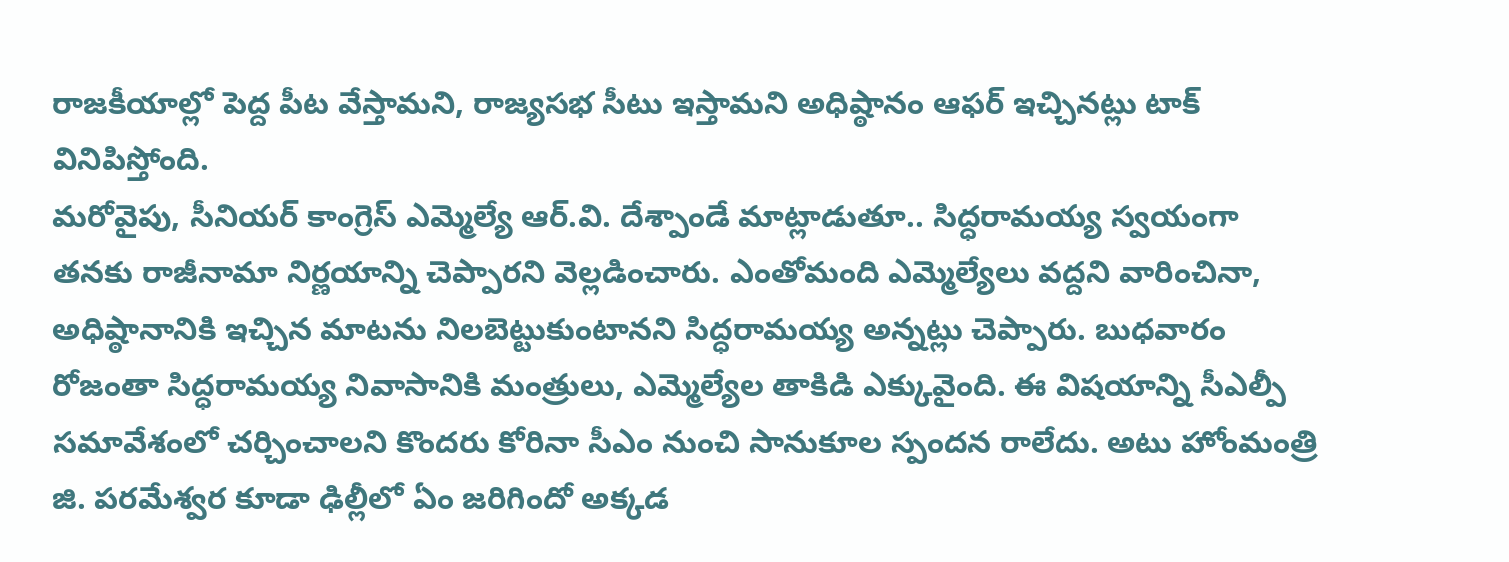రాజకీయాల్లో పెద్ద పీట వేస్తామని, రాజ్యసభ సీటు ఇస్తామని అధిష్ఠానం ఆఫర్ ఇచ్చినట్లు టాక్ వినిపిస్తోంది.
మరోవైపు, సీనియర్ కాంగ్రెస్ ఎమ్మెల్యే ఆర్.వి. దేశ్పాండే మాట్లాడుతూ.. సిద్ధరామయ్య స్వయంగా తనకు రాజీనామా నిర్ణయాన్ని చెప్పారని వెల్లడించారు. ఎంతోమంది ఎమ్మెల్యేలు వద్దని వారించినా, అధిష్ఠానానికి ఇచ్చిన మాటను నిలబెట్టుకుంటానని సిద్ధరామయ్య అన్నట్లు చెప్పారు. బుధవారం రోజంతా సిద్ధరామయ్య నివాసానికి మంత్రులు, ఎమ్మెల్యేల తాకిడి ఎక్కువైంది. ఈ విషయాన్ని సీఎల్పీ సమావేశంలో చర్చించాలని కొందరు కోరినా సీఎం నుంచి సానుకూల స్పందన రాలేదు. అటు హోంమంత్రి జి. పరమేశ్వర కూడా ఢిల్లీలో ఏం జరిగిందో అక్కడ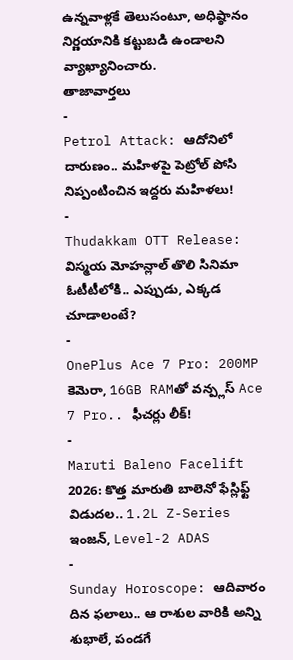ఉన్నవాళ్లకే తెలుసంటూ, అధిష్ఠానం నిర్ణయానికి కట్టుబడి ఉండాలని వ్యాఖ్యానించారు.
తాజావార్తలు
-
Petrol Attack: ఆదోనిలో దారుణం.. మహిళపై పెట్రోల్ పోసి నిప్పంటించిన ఇద్దరు మహిళలు!
-
Thudakkam OTT Release: విస్మయ మోహన్లాల్ తొలి సినిమా ఓటీటీలోకి.. ఎప్పుడు, ఎక్కడ చూడాలంటే?
-
OnePlus Ace 7 Pro: 200MP కెమెరా, 16GB RAMతో వన్ప్లస్ Ace 7 Pro.. ఫీచర్లు లీక్!
-
Maruti Baleno Facelift 2026: కొత్త మారుతి బాలెనో ఫేస్లిఫ్ట్ విడుదల.. 1.2L Z-Series ఇంజన్, Level-2 ADAS
-
Sunday Horoscope: ఆదివారం దిన ఫలాలు.. ఆ రాశుల వారికి అన్ని శుభాలే, పండగే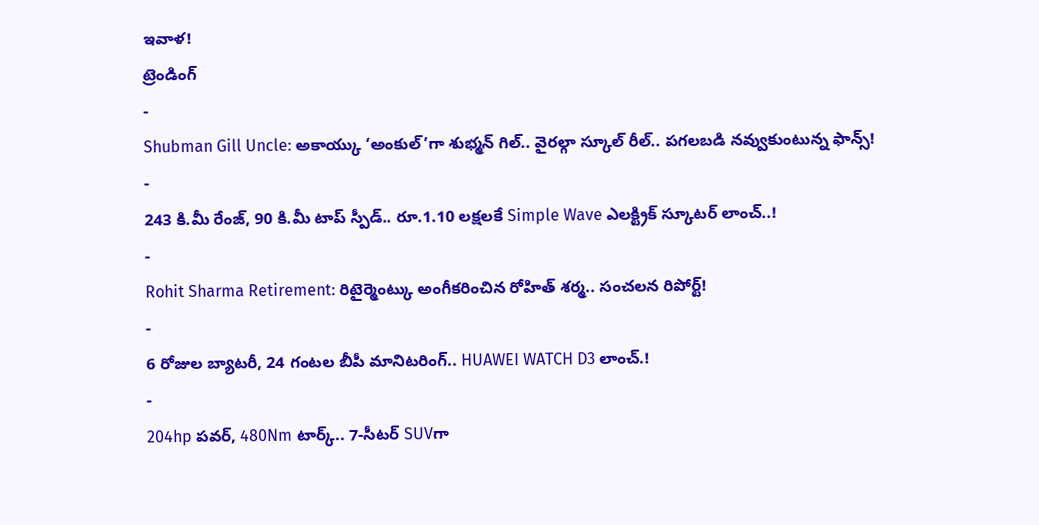ఇవాళ!
ట్రెండింగ్
-
Shubman Gill Uncle: అకాయ్కు ‘అంకుల్’గా శుభ్మన్ గిల్.. వైరల్గా స్కూల్ రీల్.. పగలబడి నవ్వుకుంటున్న ఫాన్స్!
-
243 కి.మీ రేంజ్, 90 కి.మీ టాప్ స్పీడ్.. రూ.1.10 లక్షలకే Simple Wave ఎలక్ట్రిక్ స్కూటర్ లాంచ్..!
-
Rohit Sharma Retirement: రిటైర్మెంట్కు అంగీకరించిన రోహిత్ శర్మ.. సంచలన రిపోర్ట్!
-
6 రోజుల బ్యాటరీ, 24 గంటల బీపీ మానిటరింగ్.. HUAWEI WATCH D3 లాంచ్.!
-
204hp పవర్, 480Nm టార్క్.. 7-సీటర్ SUVగా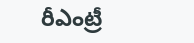రీఎంట్రీ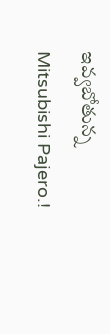ఇవ్వబోతున్న Mitsubishi Pajero.!